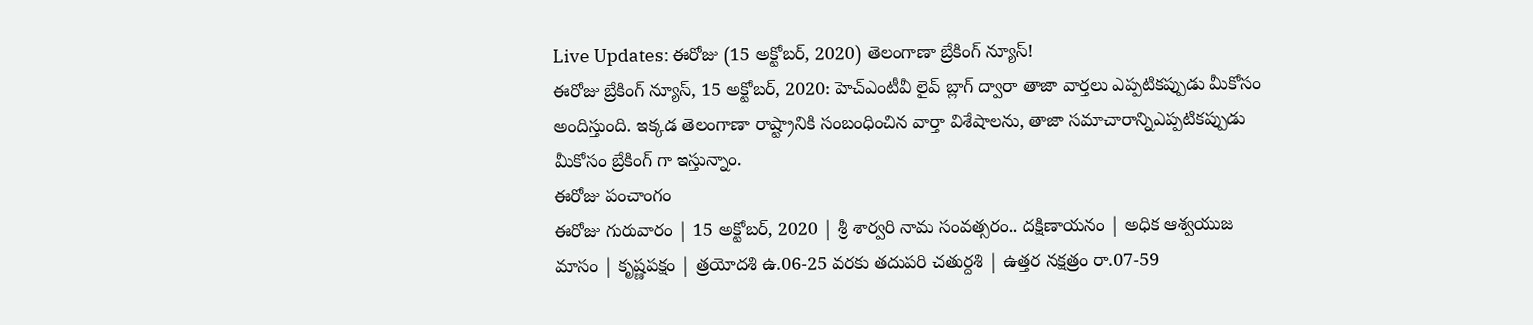Live Updates: ఈరోజు (15 అక్టోబర్, 2020) తెలంగాణా బ్రేకింగ్ న్యూస్!
ఈరోజు బ్రేకింగ్ న్యూస్, 15 అక్టోబర్, 2020: హెచ్ఎంటీవీ లైవ్ బ్లాగ్ ద్వారా తాజా వార్తలు ఎప్పటికప్పుడు మీకోసం అందిస్తుంది. ఇక్కడ తెలంగాణా రాష్ట్రానికి సంబంధించిన వార్తా విశేషాలను, తాజా సమాచారాన్నిఎప్పటికప్పుడు మీకోసం బ్రేకింగ్ గా ఇస్తున్నాం.
ఈరోజు పంచాంగం
ఈరోజు గురువారం | 15 అక్టోబర్, 2020 | శ్రీ శార్వరి నామ సంవత్సరం.. దక్షిణాయనం | అధిక ఆశ్వయుజ మాసం | కృష్ణపక్షం | త్రయోదశి ఉ.06-25 వరకు తదుపరి చతుర్దశి | ఉత్తర నక్షత్రం రా.07-59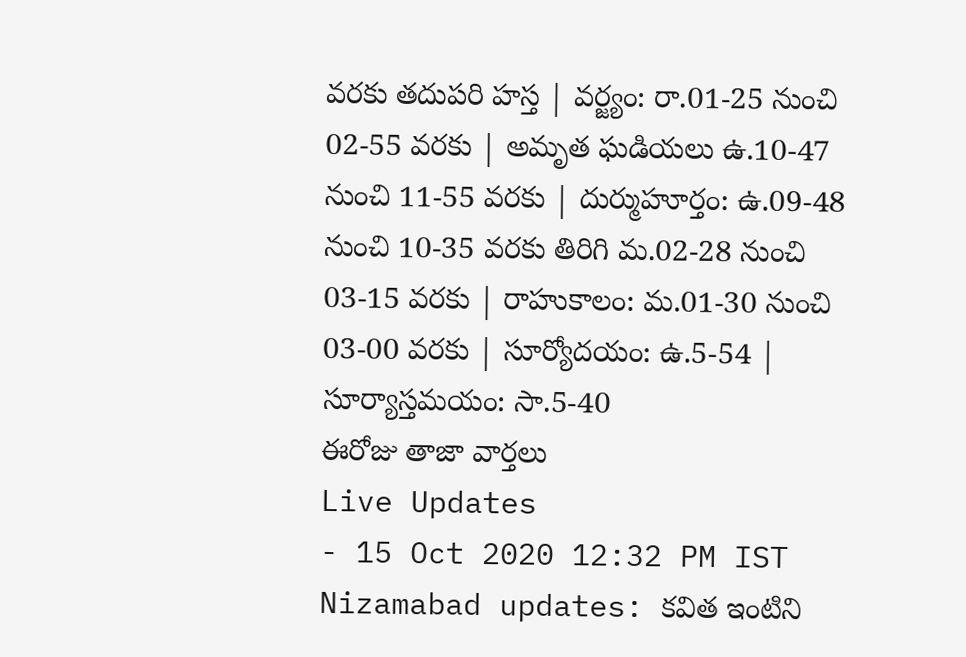వరకు తదుపరి హస్త | వర్జ్యం: రా.01-25 నుంచి 02-55 వరకు | అమృత ఘడియలు ఉ.10-47 నుంచి 11-55 వరకు | దుర్ముహూర్తం: ఉ.09-48 నుంచి 10-35 వరకు తిరిగి మ.02-28 నుంచి 03-15 వరకు | రాహుకాలం: మ.01-30 నుంచి 03-00 వరకు | సూర్యోదయం: ఉ.5-54 | సూర్యాస్తమయం: సా.5-40
ఈరోజు తాజా వార్తలు
Live Updates
- 15 Oct 2020 12:32 PM IST
Nizamabad updates: కవిత ఇంటిని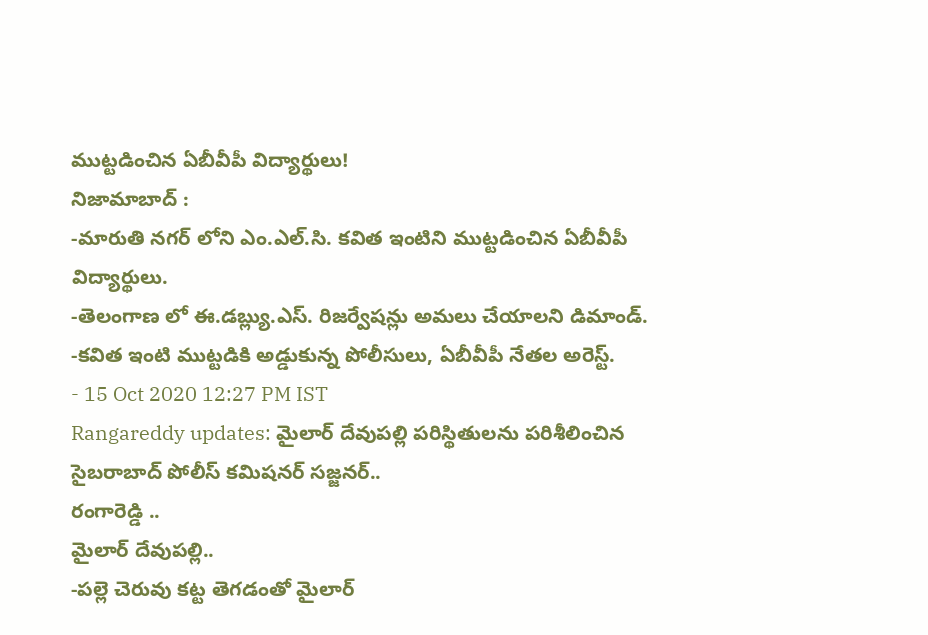ముట్టడించిన ఏబీవీపీ విద్యార్థులు!
నిజామాబాద్ :
-మారుతి నగర్ లోని ఎం.ఎల్.సి. కవిత ఇంటిని ముట్టడించిన ఏబీవీపీ విద్యార్థులు.
-తెలంగాణ లో ఈ.డబ్ల్యు.ఎస్. రిజర్వేషన్లు అమలు చేయాలని డిమాండ్.
-కవిత ఇంటి ముట్టడికి అడ్డుకున్న పోలీసులు, ఏబీవీపీ నేతల అరెస్ట్.
- 15 Oct 2020 12:27 PM IST
Rangareddy updates: మైలార్ దేవుపల్లి పరిస్థితులను పరిశీలించిన సైబరాబాద్ పోలీస్ కమిషనర్ సజ్జనర్..
రంగారెడ్డి ..
మైలార్ దేవుపల్లి..
-పల్లె చెరువు కట్ట తెగడంతో మైలార్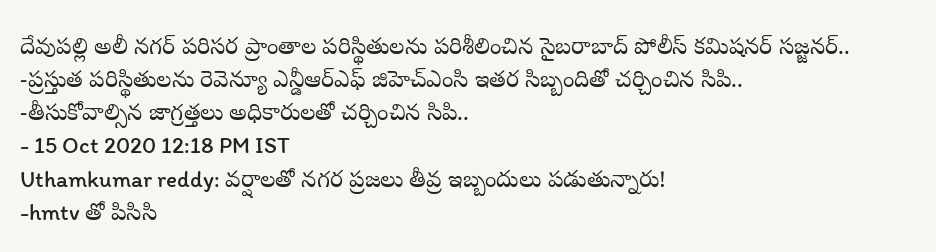దేవుపల్లి అలీ నగర్ పరిసర ప్రాంతాల పరిస్థితులను పరిశీలించిన సైబరాబాద్ పోలీస్ కమిషనర్ సజ్జనర్..
-ప్రస్తుత పరిస్థితులను రెవెన్యూ ఎన్డీఆర్ఎఫ్ జిహెచ్ఎంసి ఇతర సిబ్బందితో చర్చించిన సిపి..
-తీసుకోవాల్సిన జాగ్రత్తలు అధికారులతో చర్చించిన సిపి..
- 15 Oct 2020 12:18 PM IST
Uthamkumar reddy: వర్షాలతో నగర ప్రజలు తీవ్ర ఇబ్బందులు పడుతున్నారు!
-hmtv తో పిసిసి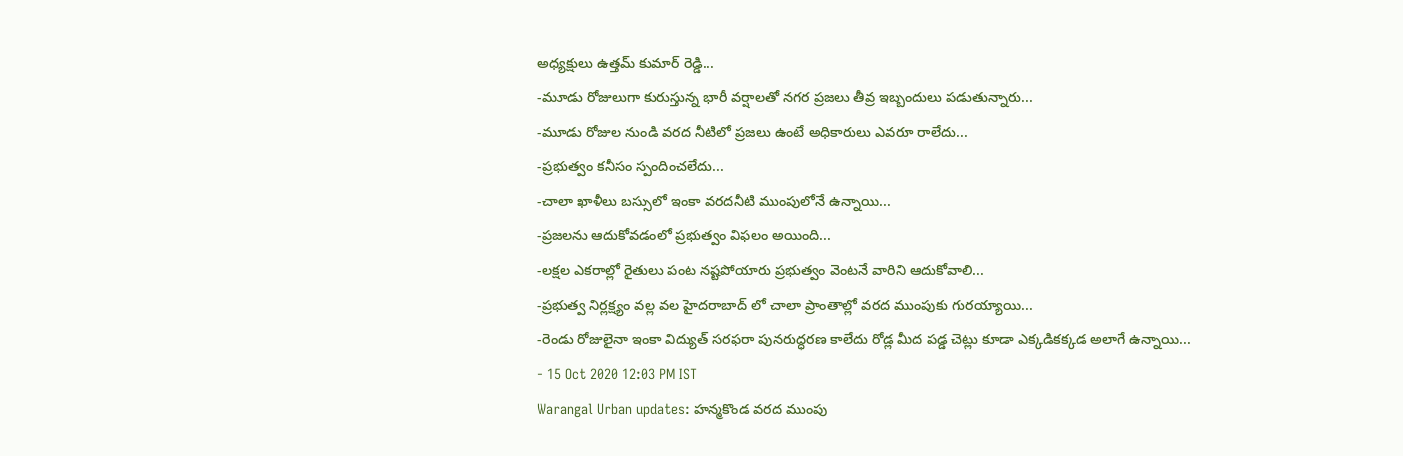అధ్యక్షులు ఉత్తమ్ కుమార్ రెడ్డి...
-మూడు రోజులుగా కురుస్తున్న భారీ వర్షాలతో నగర ప్రజలు తీవ్ర ఇబ్బందులు పడుతున్నారు...
-మూడు రోజుల నుండి వరద నీటిలో ప్రజలు ఉంటే అధికారులు ఎవరూ రాలేదు...
-ప్రభుత్వం కనీసం స్పందించలేదు...
-చాలా ఖాళీలు బస్సులో ఇంకా వరదనీటి ముంపులోనే ఉన్నాయి...
-ప్రజలను ఆదుకోవడంలో ప్రభుత్వం విఫలం అయింది...
-లక్షల ఎకరాల్లో రైతులు పంట నష్టపోయారు ప్రభుత్వం వెంటనే వారిని ఆదుకోవాలి...
-ప్రభుత్వ నిర్లక్ష్యం వల్ల వల హైదరాబాద్ లో చాలా ప్రాంతాల్లో వరద ముంపుకు గురయ్యాయి...
-రెండు రోజులైనా ఇంకా విద్యుత్ సరఫరా పునరుద్ధరణ కాలేదు రోడ్ల మీద పడ్డ చెట్లు కూడా ఎక్కడికక్కడ అలాగే ఉన్నాయి...
- 15 Oct 2020 12:03 PM IST
Warangal Urban updates: హన్మకొండ వరద ముంపు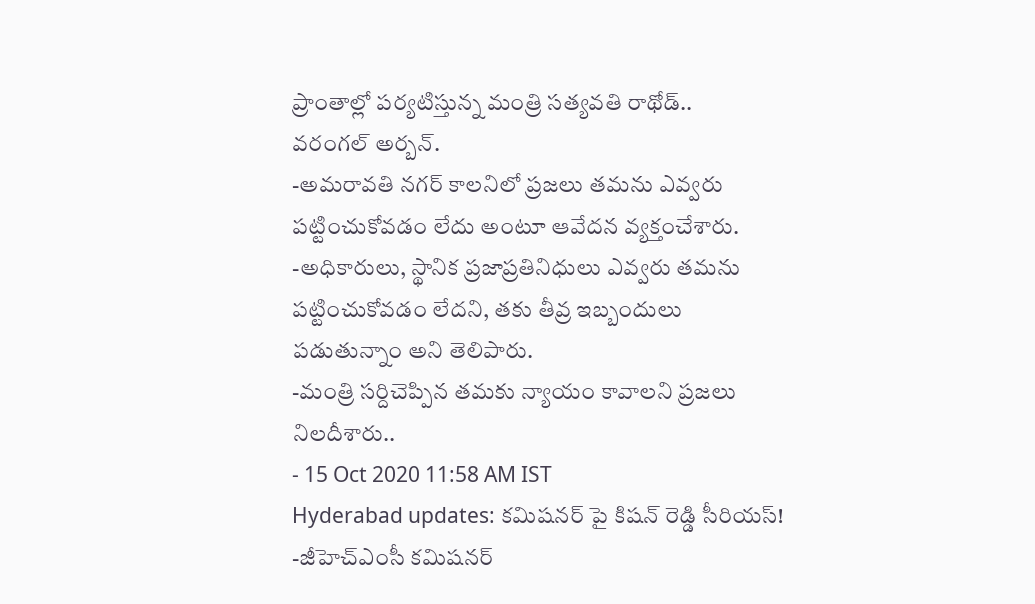ప్రాంతాల్లో పర్యటిస్తున్న మంత్రి సత్యవతి రాథోడ్..
వరంగల్ అర్బన్.
-అమరావతి నగర్ కాలనిలో ప్రజలు తమను ఎవ్వరు పట్టించుకోవడం లేదు అంటూ ఆవేదన వ్యక్తంచేశారు.
-అధికారులు, స్థానిక ప్రజాప్రతినిధులు ఎవ్వరు తమను పట్టించుకోవడం లేదని, తకు తీవ్ర ఇబ్బందులు పడుతున్నాం అని తెలిపారు.
-మంత్రి సర్దిచెప్పిన తమకు న్యాయం కావాలని ప్రజలు నిలదీశారు..
- 15 Oct 2020 11:58 AM IST
Hyderabad updates: కమిషనర్ పై కిషన్ రెడ్డి సీరియస్!
-జీహెచ్ఎంసీ కమిషనర్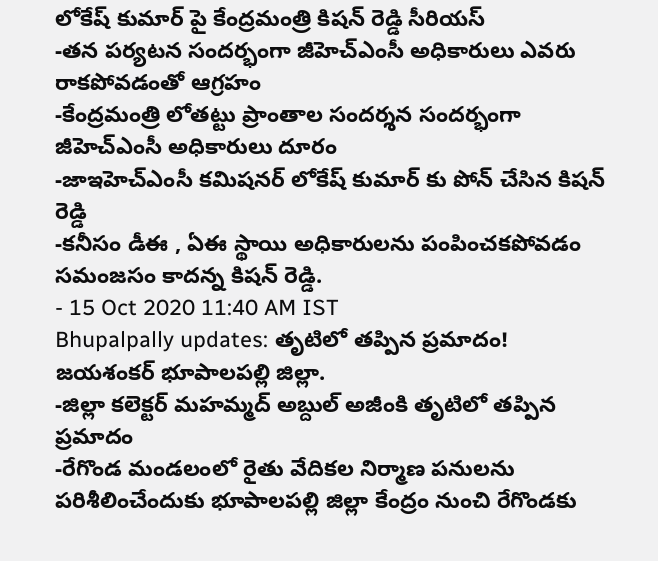లోకేష్ కుమార్ పై కేంద్రమంత్రి కిషన్ రెడ్డి సీరియస్
-తన పర్యటన సందర్భంగా జీహెచ్ఎంసీ అధికారులు ఎవరు రాకపోవడంతో ఆగ్రహం
-కేంద్రమంత్రి లోతట్టు ప్రాంతాల సందర్శన సందర్భంగా జీహెచ్ఎంసీ అధికారులు దూరం
-జాఇహెచ్ఎంసీ కమిషనర్ లోకేష్ కుమార్ కు పోన్ చేసిన కిషన్ రెడ్డి
-కనీసం డీఈ , ఏఈ స్థాయి అధికారులను పంపించకపోవడం సమంజసం కాదన్న కిషన్ రెడ్డి.
- 15 Oct 2020 11:40 AM IST
Bhupalpally updates: తృటిలో తప్పిన ప్రమాదం!
జయశంకర్ భూపాలపల్లి జిల్లా.
-జిల్లా కలెక్టర్ మహమ్మద్ అబ్దుల్ అజీంకి తృటిలో తప్పిన ప్రమాదం
-రేగొండ మండలంలో రైతు వేదికల నిర్మాణ పనులను పరిశీలించేందుకు భూపాలపల్లి జిల్లా కేంద్రం నుంచి రేగొండకు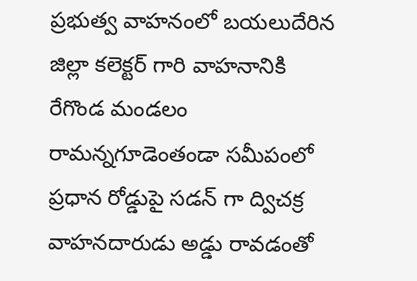ప్రభుత్వ వాహనంలో బయలుదేరిన జిల్లా కలెక్టర్ గారి వాహనానికి రేగొండ మండలం రామన్నగూడెంతండా సమీపంలో ప్రధాన రోడ్డుపై సడన్ గా ద్విచక్ర వాహనదారుడు అడ్డు రావడంతో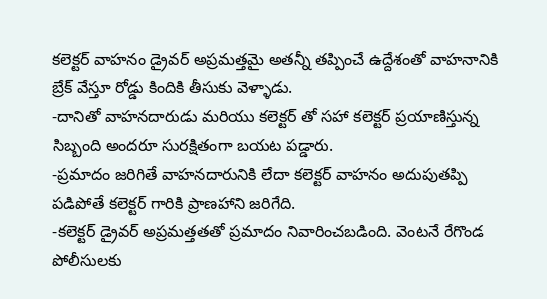కలెక్టర్ వాహనం డ్రైవర్ అప్రమత్తమై అతన్నీ తప్పించే ఉద్దేశంతో వాహనానికి బ్రేక్ వేస్తూ రోడ్డు కిందికి తీసుకు వెళ్ళాడు.
-దానితో వాహనదారుడు మరియు కలెక్టర్ తో సహా కలెక్టర్ ప్రయాణిస్తున్న సిబ్బంది అందరూ సురక్షితంగా బయట పడ్డారు.
-ప్రమాదం జరిగితే వాహనదారునికి లేదా కలెక్టర్ వాహనం అదుపుతప్పి పడిపోతే కలెక్టర్ గారికి ప్రాణహాని జరిగేది.
-కలెక్టర్ డ్రైవర్ అప్రమత్తతతో ప్రమాదం నివారించబడింది. వెంటనే రేగొండ పోలీసులకు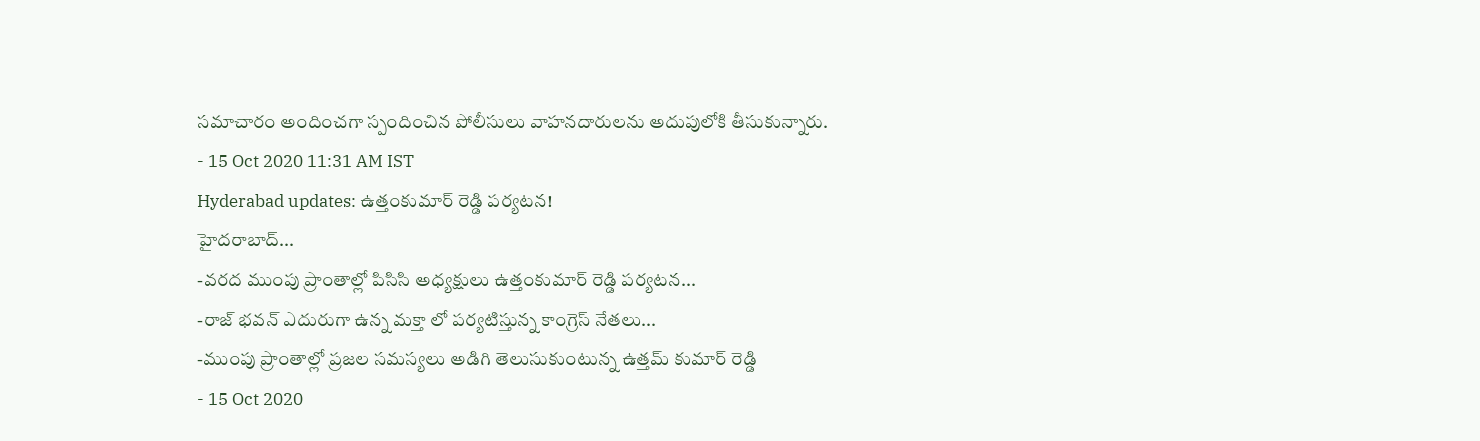సమాచారం అందించగా స్పందించిన పోలీసులు వాహనదారులను అదుపులోకి తీసుకున్నారు.
- 15 Oct 2020 11:31 AM IST
Hyderabad updates: ఉత్తంకుమార్ రెడ్డి పర్యటన!
హైదరాబాద్...
-వరద ముంపు ప్రాంతాల్లో పిసిసి అధ్యక్షులు ఉత్తంకుమార్ రెడ్డి పర్యటన...
-రాజ్ భవన్ ఎదురుగా ఉన్న మక్తా లో పర్యటిస్తున్న కాంగ్రెస్ నేతలు...
-ముంపు ప్రాంతాల్లో ప్రజల సమస్యలు అడిగి తెలుసుకుంటున్న ఉత్తమ్ కుమార్ రెడ్డి
- 15 Oct 2020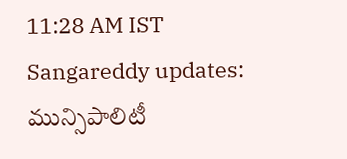11:28 AM IST
Sangareddy updates: మున్సిపాలిటీ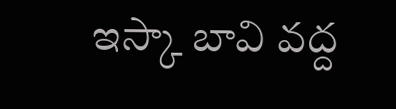ఇస్కా బావి వద్ద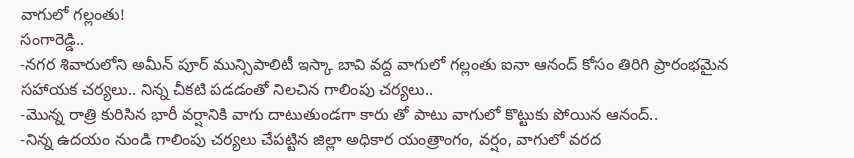వాగులో గల్లంతు!
సంగారెడ్డి..
-నగర శివారులోని అమీన్ పూర్ మున్సిపాలిటీ ఇస్కా బావి వద్ద వాగులో గల్లంతు ఐనా ఆనంద్ కోసం తిరిగి ప్రారంభమైన సహాయక చర్యలు.. నిన్న చీకటి పడడంతో నిలచిన గాలింపు చర్యలు..
-మొన్న రాత్రి కురిసిన భారీ వర్షానికి వాగు దాటుతుండగా కారు తో పాటు వాగులో కొట్టుకు పోయిన ఆనంద్..
-నిన్న ఉదయం నుండి గాలింపు చర్యలు చేపట్టిన జిల్లా అధికార యంత్రాంగం, వర్షం, వాగులో వరద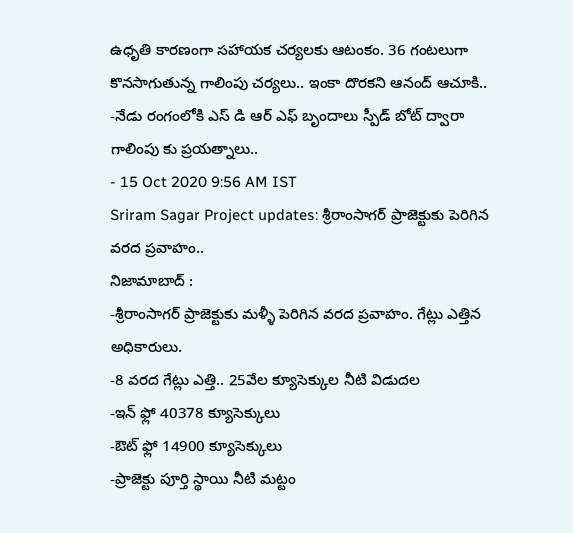ఉధృతి కారణంగా సహాయక చర్యలకు ఆటంకం. 36 గంటలుగా కొనసాగుతున్న గాలింపు చర్యలు.. ఇంకా దొరకని ఆనంద్ ఆచూకి..
-నేడు రంగంలోకి ఎస్ డి ఆర్ ఎఫ్ బృందాలు స్పీడ్ బోట్ ద్వారా గాలింపు కు ప్రయత్నాలు..
- 15 Oct 2020 9:56 AM IST
Sriram Sagar Project updates: శ్రీరాంసాగర్ ప్రాజెక్టుకు పెరిగిన వరద ప్రవాహం..
నిజామాబాద్ :
-శ్రీరాంసాగర్ ప్రాజెక్టుకు మళ్ళీ పెరిగిన వరద ప్రవాహం. గేట్లు ఎత్తిన అధికారులు.
-8 వరద గేట్లు ఎత్తి.. 25వేల క్యూసెక్కుల నీటి విడుదల
-ఇన్ ఫ్లో 40378 క్యూసెక్కులు
-ఔట్ ఫ్లో 14900 క్యూసెక్కులు
-ప్రాజెక్టు పూర్తి స్థాయి నీటి మట్టం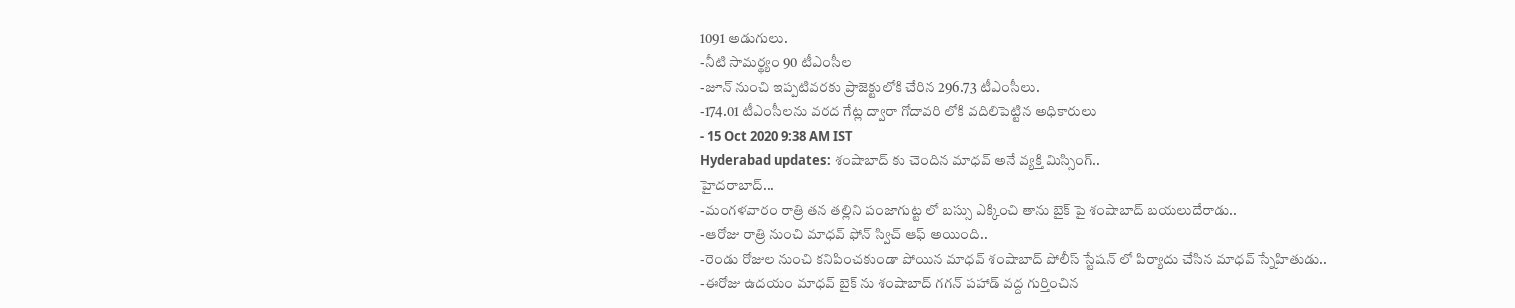1091 అడుగులు.
-నీటి సామర్థ్యం 90 టీఎంసీల
-జూన్ నుంచి ఇప్పటివరకు ప్రాజెక్టులోకి చేరిన 296.73 టీఎంసీలు.
-174.01 టీఎంసీలను వరద గేట్ల ద్వారా గోదావరి లోకి వదిలిపెట్టిన అధికారులు
- 15 Oct 2020 9:38 AM IST
Hyderabad updates: శంషాబాద్ కు చెందిన మాధవ్ అనే వ్యక్తి మిస్సింగ్..
హైదరాబాద్...
-మంగళవారం రాత్రి తన తల్లిని పంజాగుట్ట లో బస్సు ఎక్కించి తాను బైక్ పై శంషాబాద్ బయలుదేరాడు..
-ఆరోజు రాత్రి నుంచి మాధవ్ ఫోన్ స్విచ్ ఆఫ్ అయింది..
-రెండు రోజుల నుంచి కనిపించకుండా పోయిన మాధవ్ శంషాబాద్ పోలీస్ స్టేషన్ లో పిర్యాదు చేసిన మాధవ్ స్నేహితుడు..
-ఈరోజు ఉదయం మాధవ్ బైక్ ను శంషాబాద్ గగన్ పహాడ్ వద్ద గుర్తించిన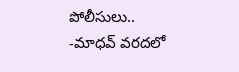పోలీసులు..
-మాధవ్ వరదలో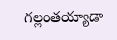గల్లంతయ్యాడా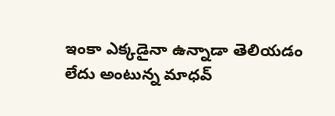ఇంకా ఎక్కడైనా ఉన్నాడా తెలియడం లేదు అంటున్న మాధవ్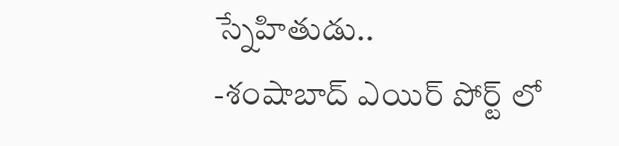స్నేహితుడు..
-శంషాబాద్ ఎయిర్ పోర్ట్ లో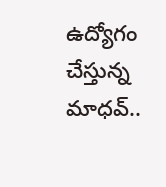ఉద్యోగం చేస్తున్న మాధవ్..